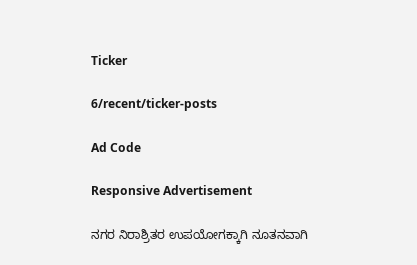Ticker

6/recent/ticker-posts

Ad Code

Responsive Advertisement

ನಗರ ನಿರಾಶ್ರಿತರ ಉಪಯೋಗಕ್ಕಾಗಿ ನೂತನವಾಗಿ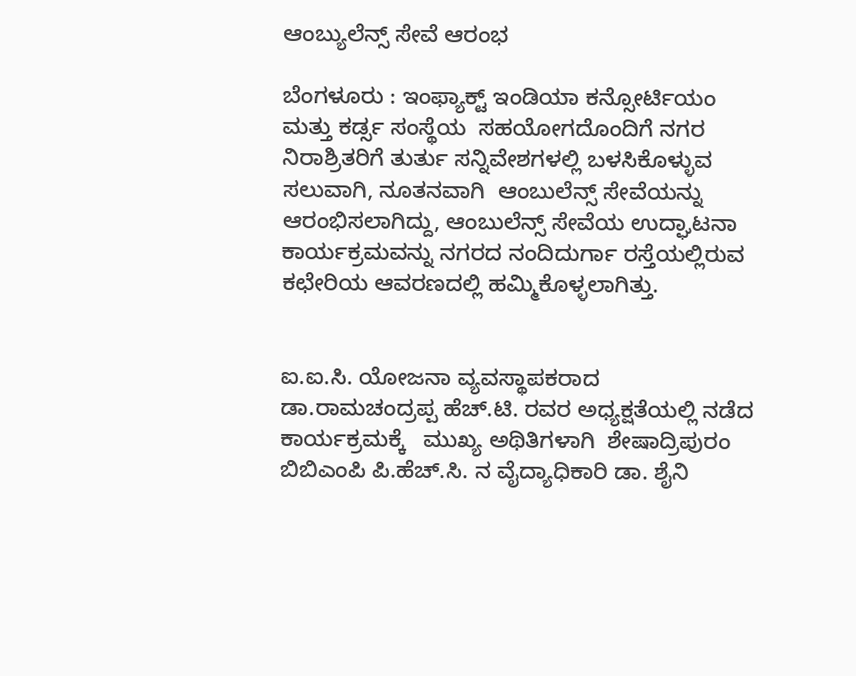ಆಂಬ್ಯುಲೆನ್ಸ್ ಸೇವೆ ಆರಂಭ

ಬೆಂಗಳೂರು : ಇಂಫ್ಯಾಕ್ಟ್ ಇಂಡಿಯಾ ಕನ್ಸೋರ್ಟಿಯಂ ಮತ್ತು ಕರ್ಡ್ಸ ಸಂಸ್ಥೆಯ  ಸಹಯೋಗದೊಂದಿಗೆ ನಗರ ನಿರಾಶ್ರಿತರಿಗೆ ತುರ್ತು ಸನ್ನಿವೇಶಗಳಲ್ಲಿ ಬಳಸಿಕೊಳ್ಳುವ ಸಲುವಾಗಿ, ನೂತನವಾಗಿ  ಆಂಬುಲೆನ್ಸ್ ಸೇವೆಯನ್ನು ಆರಂಭಿಸಲಾಗಿದ್ದು, ಆಂಬುಲೆನ್ಸ್ ಸೇವೆಯ ಉದ್ಘಾಟನಾ ಕಾರ್ಯಕ್ರಮವನ್ನು ನಗರದ ನಂದಿದುರ್ಗಾ ರಸ್ತೆಯಲ್ಲಿರುವ ಕಛೇರಿಯ ಆವರಣದಲ್ಲಿ ಹಮ್ಮಿಕೊಳ್ಳಲಾಗಿತ್ತು.


ಐ.ಐ.ಸಿ. ಯೋಜನಾ ವ್ಯವಸ್ಥಾಪಕರಾದ ಡಾ.ರಾಮಚಂದ್ರಪ್ಪ ಹೆಚ್.ಟಿ. ರವರ ಅಧ್ಯಕ್ಷತೆಯಲ್ಲಿ ನಡೆದ ಕಾರ್ಯಕ್ರಮಕ್ಕೆ   ಮುಖ್ಯ ಅಥಿತಿಗಳಾಗಿ  ಶೇಷಾದ್ರಿಪುರಂ ಬಿಬಿಎಂಪಿ ಪಿ.ಹೆಚ್.ಸಿ. ನ ವೈದ್ಯಾಧಿಕಾರಿ ಡಾ. ಶೈನಿ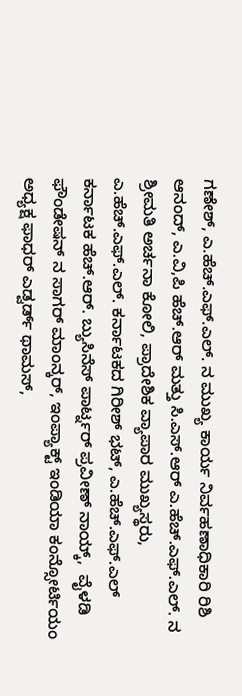ಗಣೇಶ್, ಎ.ಹೆಚ್.ಎಫ್.ಎಲ್. ನ ಮುಖ್ಯ ಕಾರ್ಯ ನಿರ್ವಹಣಾಧಿಕಾರಿ ರಿಶಿ ಆನಂದ್, ಎ.ವಿ,ಪಿ ಹೆಚ್.ಆರ್ ಮತ್ತು ಸಿ.ಎಸ್.ಆರ್ ಎ.ಹೆಚ್.ಎಫ್.ಎಲ್. ನ ಶ್ರೀಮತಿ ಅರ್ಚನಾ ಕೋಲಿ, ಪ್ರಾದೇಶಿಕ ವ್ಯಾಪಾರ ಮುಖ್ಯಸ್ಥರು, ಎ.ಹೆಚ್.ಎಫ್.ಎಲ್. ಕರ್ನಾಟಕದ ಗಿರೀಶ್ ಭಟ್, ಎ.ಹೆಚ್.ಎಫ್.ಎಲ್ ಕರ್ನಾಟಕ ಹೆಚ್.ಆರ್. ಬ್ಯುಸಿನೆಸ್ ಪಾರ್ಟ್ನರ್ ಪ್ರವೀಣ್ ನಾಯ್ಕ್,  ವೈಳಡಿ ಫೌಂಡೇಷನ್ ನ ಸಾಗರ್ ಮಾಂನ್ಕರ್, ಇಂಪ್ಯಾಕ್ಟ್ ಇಂಡಿಯಾ ಕಂನ್ಸೋರ್ಟಿಯಂ ಅಧ್ಯಕ್ಷ ಫಾಧರ್ ಎಡ್ವರ್ಡ್ ಥಾಮಸ್,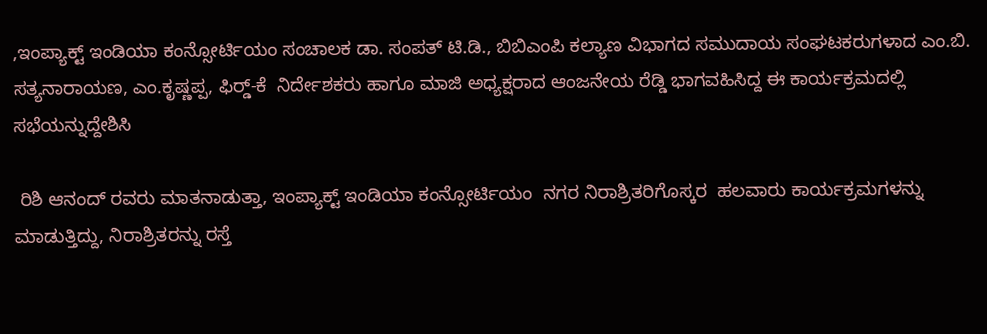,ಇಂಪ್ಯಾಕ್ಟ್ ಇಂಡಿಯಾ ಕಂನ್ಸೋರ್ಟಿಯಂ ಸಂಚಾಲಕ ಡಾ. ಸಂಪತ್ ಟಿ.ಡಿ., ಬಿಬಿಎಂಪಿ ಕಲ್ಯಾಣ ವಿಭಾಗದ ಸಮುದಾಯ ಸಂಘಟಕರುಗಳಾದ ಎಂ.ಬಿ. ಸತ್ಯನಾರಾಯಣ, ಎಂ.ಕೃಷ್ಣಪ್ಪ, ಫಿರ‍್ಡ್-ಕೆ  ನಿರ್ದೇಶಕರು ಹಾಗೂ ಮಾಜಿ ಅಧ್ಯಕ್ಷರಾದ ಆಂಜನೇಯ ರೆಡ್ಡಿ ಭಾಗವಹಿಸಿದ್ದ ಈ ಕಾರ್ಯಕ್ರಮದಲ್ಲಿ ಸಭೆಯನ್ನುದ್ದೇಶಿಸಿ

 ರಿಶಿ ಆನಂದ್ ರವರು ಮಾತನಾಡುತ್ತಾ, ಇಂಪ್ಯಾಕ್ಟ್ ಇಂಡಿಯಾ ಕಂನ್ಸೋರ್ಟಿಯಂ  ನಗರ ನಿರಾಶ್ರಿತರಿಗೊಸ್ಕರ  ಹಲವಾರು ಕಾರ್ಯಕ್ರಮಗಳನ್ನು ಮಾಡುತ್ತಿದ್ದು, ನಿರಾಶ್ರಿತರನ್ನು ರಸ್ತೆ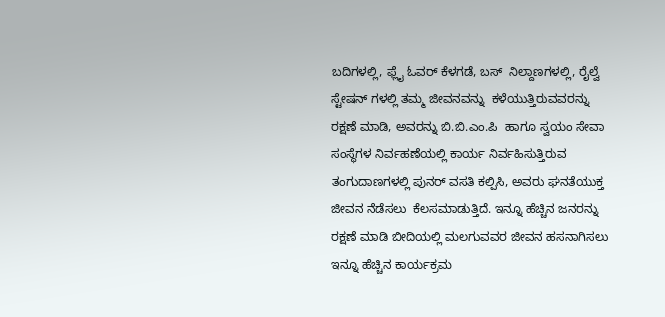ಬದಿಗಳಲ್ಲಿ, ಫ್ಲೈ ಓವರ್ ಕೆಳಗಡೆ, ಬಸ್  ನಿಲ್ದಾಣಗಳಲ್ಲಿ, ರೈಲ್ವೆ ಸ್ಟೇಷನ್ ಗಳಲ್ಲಿ ತಮ್ಮ ಜೀವನವನ್ನು  ಕಳೆಯುತ್ತಿರುವವರನ್ನು ರಕ್ಷಣೆ ಮಾಡಿ, ಅವರನ್ನು ಬಿ.ಬಿ.ಎಂ.ಪಿ  ಹಾಗೂ ಸ್ವಯಂ ಸೇವಾ ಸಂಸ್ಥೆಗಳ ನಿರ್ವಹಣೆಯಲ್ಲಿ ಕಾರ್ಯ ನಿರ್ವಹಿಸುತ್ತಿರುವ ತಂಗುದಾಣಗಳಲ್ಲಿ ಪುನರ್ ವಸತಿ ಕಲ್ಪಿಸಿ, ಅವರು ಘನತೆಯುಕ್ತ ಜೀವನ ನೆಡೆಸಲು  ಕೆಲಸಮಾಡುತ್ತಿದೆ. ಇನ್ನೂ ಹೆಚ್ಚಿನ ಜನರನ್ನು ರಕ್ಷಣೆ ಮಾಡಿ ಬೀದಿಯಲ್ಲಿ ಮಲಗುವವರ ಜೀವನ ಹಸನಾಗಿಸಲು ಇನ್ನೂ ಹೆಚ್ಚಿನ ಕಾರ್ಯಕ್ರಮ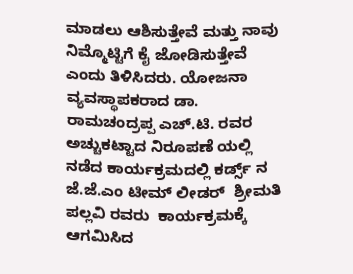ಮಾಡಲು ಆಶಿಸುತ್ತೇವೆ ಮತ್ತು ನಾವು ನಿಮ್ಮೊಟ್ಟಿಗೆ ಕೈ ಜೋಡಿಸುತ್ತೇವೆ ಎಂದು ತಿಳಿಸಿದರು. ಯೋಜನಾ ವ್ಯವಸ್ಥಾಪಕರಾದ ಡಾ. ರಾಮಚಂದ್ರಪ್ಪ ಎಚ್.ಟಿ. ರವರ ಅಚ್ಚುಕಟ್ಟಾದ ನಿರೂಪಣೆ ಯಲ್ಲಿ ನಡೆದ ಕಾರ್ಯಕ್ರಮದಲ್ಲಿ ಕರ್ಡ್ಸ್ ನ ಜೆ.ಜೆ.ಎಂ ಟೀಮ್ ಲೀಡರ್  ಶ್ರೀಮತಿ ಪಲ್ಲವಿ ರವರು  ಕಾರ್ಯಕ್ರಮಕ್ಕೆ ಆಗಮಿಸಿದ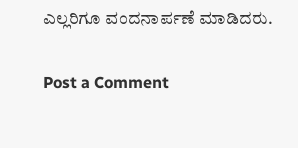ಎಲ್ಲರಿಗೂ ವಂದನಾರ್ಪಣೆ ಮಾಡಿದರು.

Post a Comment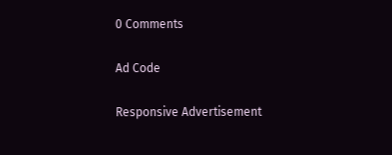0 Comments

Ad Code

Responsive Advertisement